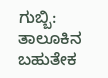ಗುಬ್ಬಿ: ತಾಲೂಕಿನ ಬಹುತೇಕ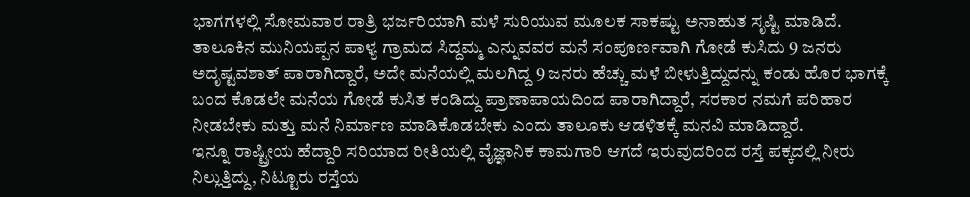ಭಾಗಗಳಲ್ಲಿ ಸೋಮವಾರ ರಾತ್ರಿ ಭರ್ಜರಿಯಾಗಿ ಮಳೆ ಸುರಿಯುವ ಮೂಲಕ ಸಾಕಷ್ಟು ಅನಾಹುತ ಸೃಷ್ಟಿ ಮಾಡಿದೆ.
ತಾಲೂಕಿನ ಮುನಿಯಪ್ಪನ ಪಾಳ್ಯ ಗ್ರಾಮದ ಸಿದ್ದಮ್ಮ ಎನ್ನುವವರ ಮನೆ ಸಂಪೂರ್ಣವಾಗಿ ಗೋಡೆ ಕುಸಿದು 9 ಜನರು ಅದೃಷ್ಟವಶಾತ್ ಪಾರಾಗಿದ್ದಾರೆ, ಅದೇ ಮನೆಯಲ್ಲಿ ಮಲಗಿದ್ದ 9 ಜನರು ಹೆಚ್ಚು ಮಳೆ ಬೀಳುತ್ತಿದ್ದುದನ್ನು ಕಂಡು ಹೊರ ಭಾಗಕ್ಕೆ ಬಂದ ಕೊಡಲೇ ಮನೆಯ ಗೋಡೆ ಕುಸಿತ ಕಂಡಿದ್ದು ಪ್ರಾಣಾಪಾಯದಿಂದ ಪಾರಾಗಿದ್ದಾರೆ, ಸರಕಾರ ನಮಗೆ ಪರಿಹಾರ ನೀಡಬೇಕು ಮತ್ತು ಮನೆ ನಿರ್ಮಾಣ ಮಾಡಿಕೊಡಬೇಕು ಎಂದು ತಾಲೂಕು ಆಡಳಿತಕ್ಕೆ ಮನವಿ ಮಾಡಿದ್ದಾರೆ.
ಇನ್ನೂ ರಾಷ್ಟ್ರೀಯ ಹೆದ್ದಾರಿ ಸರಿಯಾದ ರೀತಿಯಲ್ಲಿ ವೈಜ್ಞಾನಿಕ ಕಾಮಗಾರಿ ಆಗದೆ ಇರುವುದರಿಂದ ರಸ್ತೆ ಪಕ್ಕದಲ್ಲಿ ನೀರು ನಿಲ್ಲುತ್ತಿದ್ದು, ನಿಟ್ಟೂರು ರಸ್ತೆಯ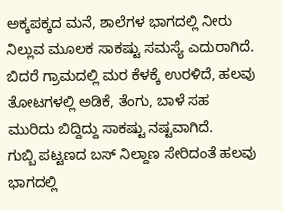ಅಕ್ಕಪಕ್ಕದ ಮನೆ, ಶಾಲೆಗಳ ಭಾಗದಲ್ಲಿ ನೀರು ನಿಲ್ಲುವ ಮೂಲಕ ಸಾಕಷ್ಟು ಸಮಸ್ಯೆ ಎದುರಾಗಿದೆ.
ಬಿದರೆ ಗ್ರಾಮದಲ್ಲಿ ಮರ ಕೆಳಕ್ಕೆ ಉರಳಿದೆ, ಹಲವು ತೋಟಗಳಲ್ಲಿ ಅಡಿಕೆ, ತೆಂಗು, ಬಾಳೆ ಸಹ ಮುರಿದು ಬಿದ್ದಿದ್ದು ಸಾಕಷ್ಟು ನಷ್ಟವಾಗಿದೆ.
ಗುಬ್ಬಿ ಪಟ್ಟಣದ ಬಸ್ ನಿಲ್ದಾಣ ಸೇರಿದಂತೆ ಹಲವು ಭಾಗದಲ್ಲಿ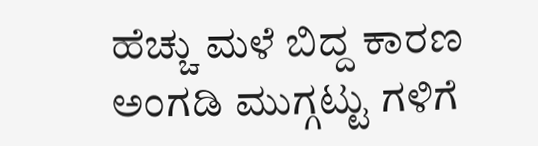ಹೆಚ್ಚು ಮಳೆ ಬಿದ್ದ ಕಾರಣ ಅಂಗಡಿ ಮುಗ್ಗಟ್ಟು ಗಳಿಗೆ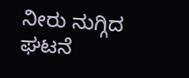ನೀರು ನುಗ್ಗಿದ ಘಟನೆ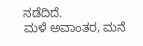ನಡೆದಿದೆ.
ಮಳೆ ಅವಾಂತರ, ಮನೆ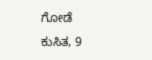ಗೋಡೆ ಕುಸಿತ, 9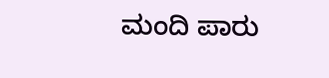ಮಂದಿ ಪಾರು